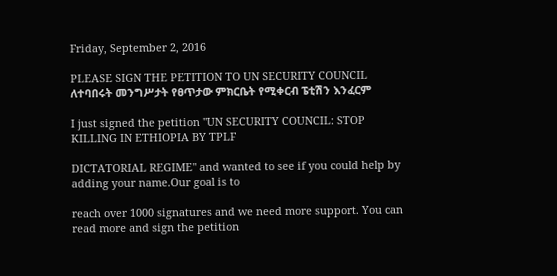Friday, September 2, 2016

PLEASE SIGN THE PETITION TO UN SECURITY COUNCIL ለተባበሩት መንግሥታት የፀጥታው ምክርቤት የሚቀርብ ፔቲሽን እንፈርም

I just signed the petition "UN SECURITY COUNCIL: STOP KILLING IN ETHIOPIA BY TPLF

DICTATORIAL REGIME" and wanted to see if you could help by adding your name.Our goal is to

reach over 1000 signatures and we need more support. You can read more and sign the petition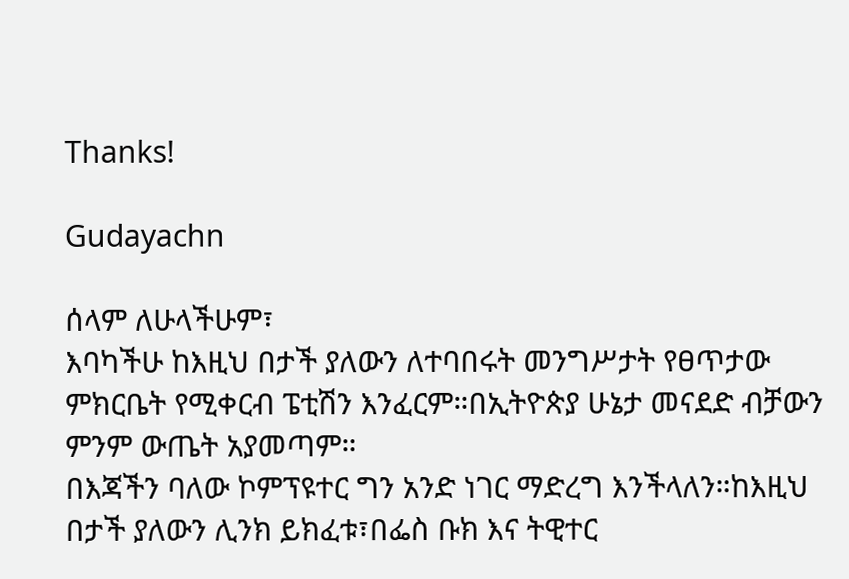Thanks!

Gudayachn

ሰላም ለሁላችሁም፣
እባካችሁ ከእዚህ በታች ያለውን ለተባበሩት መንግሥታት የፀጥታው ምክርቤት የሚቀርብ ፔቲሽን እንፈርም።በኢትዮጵያ ሁኔታ መናደድ ብቻውን ምንም ውጤት አያመጣም።
በእጃችን ባለው ኮምፕዩተር ግን አንድ ነገር ማድረግ እንችላለን።ከእዚህ በታች ያለውን ሊንክ ይክፈቱ፣በፌስ ቡክ እና ትዊተር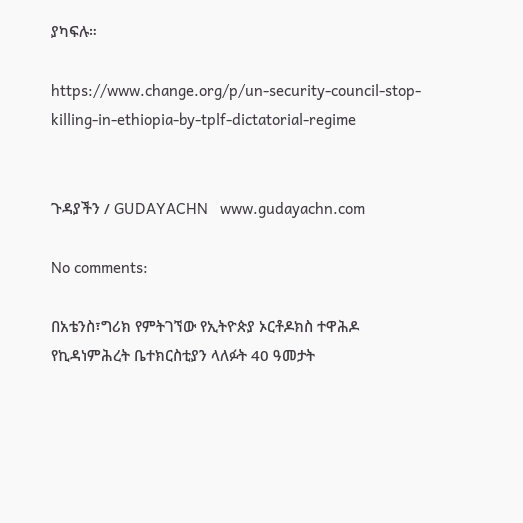ያካፍሉ።

https://www.change.org/p/un-security-council-stop-killing-in-ethiopia-by-tplf-dictatorial-regime


ጉዳያችን / GUDAYACHN   www.gudayachn.com

No comments:

በአቴንስ፣ግሪክ የምትገኘው የኢትዮጵያ ኦርቶዶክስ ተዋሕዶ የኪዳነምሕረት ቤተክርስቲያን ላለፉት 40 ዓመታት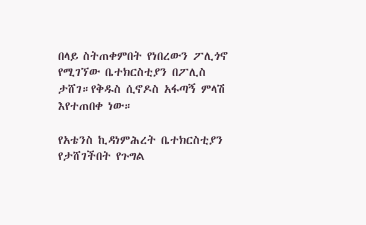በላይ ስትጠቀምበት የነበረውን ፖሊጎኖ የሚገኘው ቤተክርስቲያን በፖሊስ ታሸገ።የቅዱስ ሲኖዶስ አፋጣኝ ምላሽ እየተጠበቀ ነው።

የአቴንስ ኪዳነምሕረት ቤተክርስቲያን የታሸገችበት የጉግል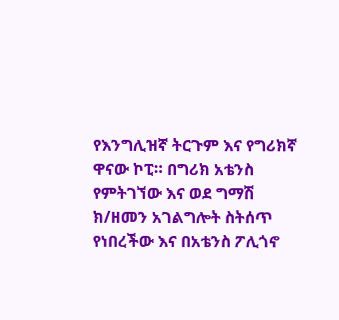የእንግሊዝኛ ትርጉም እና የግሪክኛ ዋናው ኮፒ። በግሪክ አቴንስ የምትገኘው እና ወደ ግማሽ ክ/ዘመን አገልግሎት ስትሰጥ የነበረችው እና በአቴንስ ፖሊጎኖ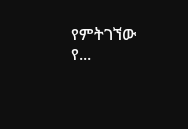የምትገኘው የ...